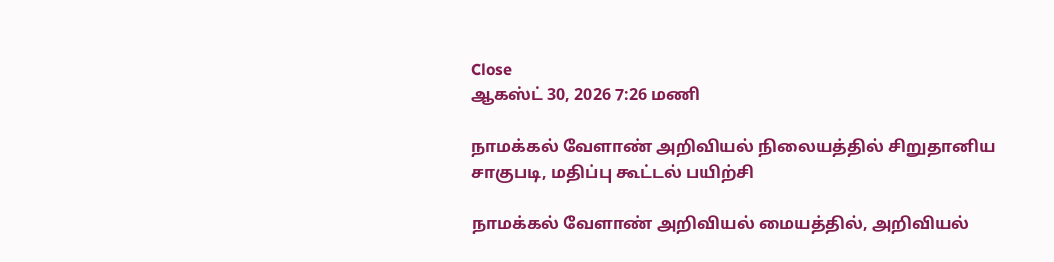Close
ஆகஸ்ட் 30, 2026 7:26 மணி

நாமக்கல் வேளாண் அறிவியல் நிலையத்தில் சிறுதானிய சாகுபடி, மதிப்பு கூட்டல் பயிற்சி

நாமக்கல் வேளாண் அறிவியல் மையத்தில், அறிவியல்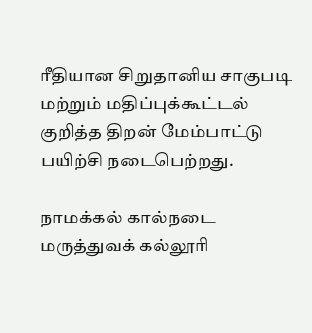ரீதியான சிறுதானிய சாகுபடி மற்றும் மதிப்புக்கூட்டல் குறித்த திறன் மேம்பாட்டு பயிற்சி நடைபெற்றது.

நாமக்கல் கால்நடை மருத்துவக் கல்லூரி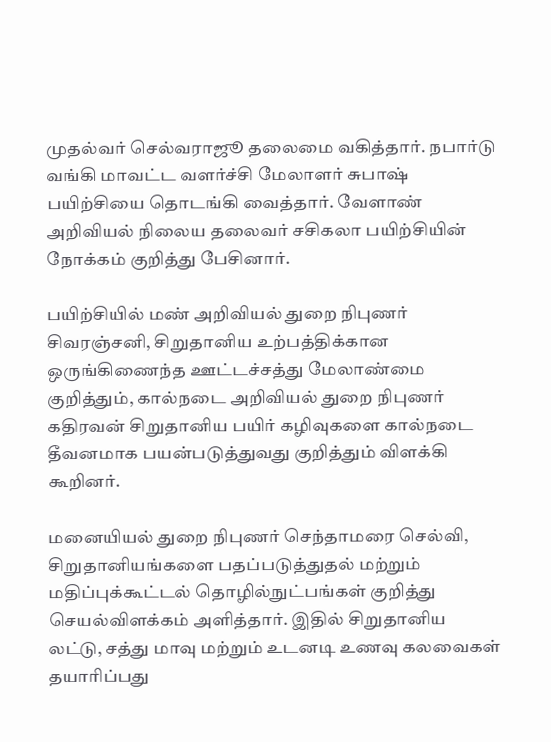முதல்வர் செல்வராஜூ தலைமை வகித்தார். நபார்டு வங்கி மாவட்ட வளர்ச்சி மேலாளர் சுபாஷ் பயிற்சியை தொடங்கி வைத்தார். வேளாண் அறிவியல் நிலைய தலைவர் சசிகலா பயிற்சியின் நோக்கம் குறித்து பேசினார்.

பயிற்சியில் மண் அறிவியல் துறை நிபுணர் சிவரஞ்சனி, சிறுதானிய உற்பத்திக்கான ஒருங்கிணைந்த ஊட்டச்சத்து மேலாண்மை குறித்தும், கால்நடை அறிவியல் துறை நிபுணர் கதிரவன் சிறுதானிய பயிர் கழிவுகளை கால்நடை தீவனமாக பயன்படுத்துவது குறித்தும் விளக்கி கூறினர்.

மனையியல் துறை நிபுணர் செந்தாமரை செல்வி, சிறுதானியங்களை பதப்படுத்துதல் மற்றும் மதிப்புக்கூட்டல் தொழில்நுட்பங்கள் குறித்து செயல்விளக்கம் அளித்தார். இதில் சிறுதானிய லட்டு, சத்து மாவு மற்றும் உடனடி உணவு கலவைகள் தயாரிப்பது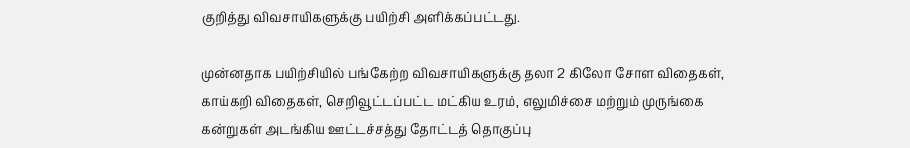குறித்து விவசாயிகளுக்கு பயிற்சி அளிக்கப்பட்டது.

முன்னதாக பயிற்சியில் பங்கேற்ற விவசாயிகளுக்கு தலா 2 கிலோ சோள விதைகள், காய்கறி விதைகள், செறிவூட்டப்பட்ட மட்கிய உரம், எலுமிச்சை மற்றும் முருங்கை கன்றுகள் அடங்கிய ஊட்டச்சத்து தோட்டத் தொகுப்பு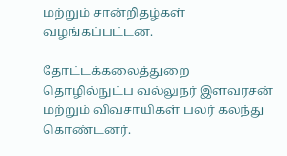மற்றும் சான்றிதழ்கள் வழங்கப்பட்டன.

தோட்டக்கலைத்துறை தொழில்நுட்ப வல்லுநர் இளவரசன் மற்றும் விவசாயிகள் பலர் கலந்து கொண்டனர்.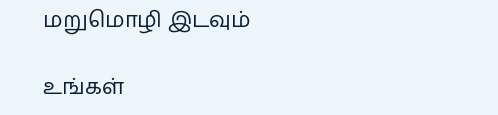மறுமொழி இடவும்

உங்கள்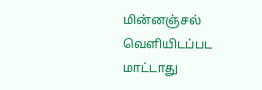மின்னஞ்சல் வெளியிடப்பட மாட்டாது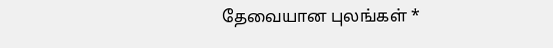தேவையான புலங்கள் *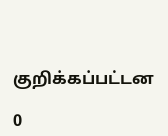குறிக்கப்பட்டன

0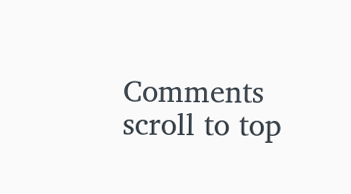Comments
scroll to top